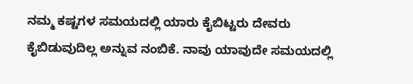ನಮ್ಮ ಕಷ್ಟಗಳ ಸಮಯದಲ್ಲಿ ಯಾರು ಕೈಬಿಟ್ಟರು ದೇವರು ಕೈಬಿಡುವುದಿಲ್ಲ ಅನ್ನುವ ನಂಬಿಕೆ. ನಾವು ಯಾವುದೇ ಸಮಯದಲ್ಲಿ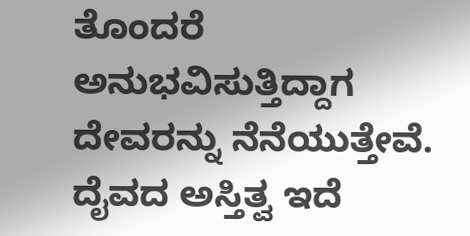ತೊಂದರೆ ಅನುಭವಿಸುತ್ತಿದ್ದಾಗ ದೇವರನ್ನು ನೆನೆಯುತ್ತೇವೆ. ದೈವದ ಅಸ್ತಿತ್ವ ಇದೆ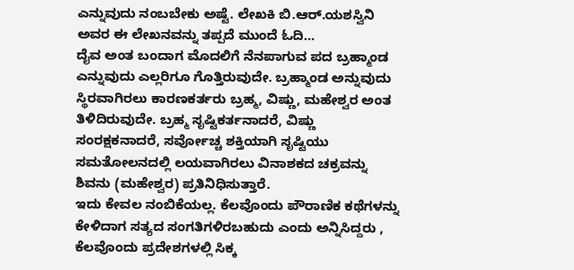ಎನ್ನುವುದು ನಂಬಬೇಕು ಅಷ್ಟೆ. ಲೇಖಕಿ ಬಿ.ಆರ್.ಯಶಸ್ವಿನಿ ಅವರ ಈ ಲೇಖನವನ್ನು ತಪ್ಪದೆ ಮುಂದೆ ಓದಿ…
ದೈವ ಅಂತ ಬಂದಾಗ ಮೊದಲಿಗೆ ನೆನಪಾಗುವ ಪದ ಬ್ರಹ್ಮಾಂಡ ಎನ್ನುವುದು ಎಲ್ಲರಿಗೂ ಗೊತ್ತಿರುವುದೇ. ಬ್ರಹ್ಮಾಂಡ ಅನ್ನುವುದು ಸ್ಥಿರವಾಗಿರಲು ಕಾರಣಕರ್ತರು ಬ್ರಹ್ಮ, ವಿಷ್ಣು, ಮಹೇಶ್ವರ ಅಂತ ತಿಳಿದಿರುವುದೇ. ಬ್ರಹ್ಮ ಸೃಷ್ಟಿಕರ್ತನಾದರೆ, ವಿಷ್ಣು ಸಂರಕ್ಷಕನಾದರೆ, ಸರ್ವೋಚ್ಚ ಶಕ್ತಿಯಾಗಿ ಸೃಷ್ಟಿಯು ಸಮತೋಲನದಲ್ಲಿ ಲಯವಾಗಿರಲು ವಿನಾಶಕದ ಚಕ್ರವನ್ನು ಶಿವನು (ಮಹೇಶ್ವರ) ಪ್ರತಿನಿಧಿಸುತ್ತಾರೆ.
ಇದು ಕೇವಲ ನಂಬಿಕೆಯಲ್ಲ. ಕೆಲವೊಂದು ಪೌರಾಣಿಕ ಕಥೆಗಳನ್ನು ಕೇಳಿದಾಗ ಸತ್ಯದ ಸಂಗತಿಗಳಿರಬಹುದು ಎಂದು ಅನ್ನಿಸಿದ್ದರು , ಕೆಲವೊಂದು ಪ್ರದೇಶಗಳಲ್ಲಿ ಸಿಕ್ಕ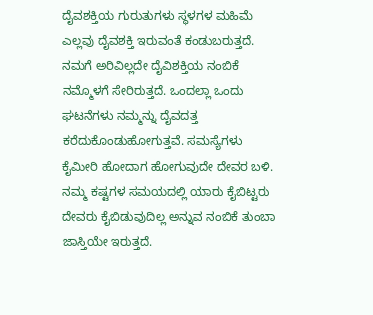ದೈವಶಕ್ತಿಯ ಗುರುತುಗಳು ಸ್ಥಳಗಳ ಮಹಿಮೆ ಎಲ್ಲವು ದೈವಶಕ್ತಿ ಇರುವಂತೆ ಕಂಡುಬರುತ್ತದೆ. ನಮಗೆ ಅರಿವಿಲ್ಲದೇ ದೈವಿಶಕ್ತಿಯ ನಂಬಿಕೆ ನಮ್ಮೊಳಗೆ ಸೇರಿರುತ್ತದೆ. ಒಂದಲ್ಲಾ ಒಂದು ಘಟನೆಗಳು ನಮ್ಮನ್ನು ದೈವದತ್ತ ಕರೆದುಕೊಂಡುಹೋಗುತ್ತವೆ. ಸಮಸ್ಯೆಗಳು ಕೈಮೀರಿ ಹೋದಾಗ ಹೋಗುವುದೇ ದೇವರ ಬಳಿ. ನಮ್ಮ ಕಷ್ಟಗಳ ಸಮಯದಲ್ಲಿ ಯಾರು ಕೈಬಿಟ್ಟರು ದೇವರು ಕೈಬಿಡುವುದಿಲ್ಲ ಅನ್ನುವ ನಂಬಿಕೆ ತುಂಬಾ ಜಾಸ್ತಿಯೇ ಇರುತ್ತದೆ.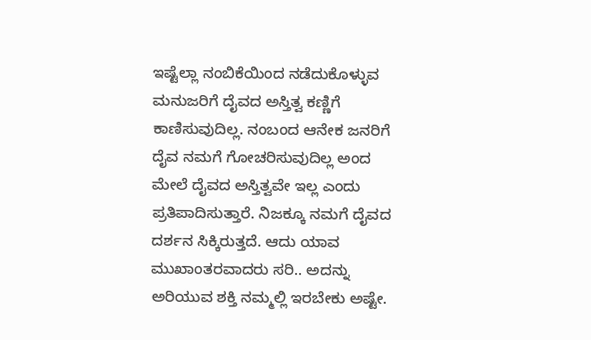ಇಷ್ಟೆಲ್ಲಾ ನಂಬಿಕೆಯಿಂದ ನಡೆದುಕೊಳ್ಳುವ ಮನುಜರಿಗೆ ದೈವದ ಅಸ್ತಿತ್ವ ಕಣ್ಣಿಗೆ ಕಾಣಿಸುವುದಿಲ್ಲ. ನಂಬಂದ ಆನೇಕ ಜನರಿಗೆ ದೈವ ನಮಗೆ ಗೋಚರಿಸುವುದಿಲ್ಲ ಅಂದ ಮೇಲೆ ದೈವದ ಅಸ್ತಿತ್ವವೇ ಇಲ್ಲ ಎಂದು ಪ್ರತಿಪಾದಿಸುತ್ತಾರೆ. ನಿಜಕ್ಕೂ ನಮಗೆ ದೈವದ ದರ್ಶನ ಸಿಕ್ಕಿರುತ್ತದೆ. ಆದು ಯಾವ ಮುಖಾಂತರವಾದರು ಸರಿ.. ಅದನ್ನು ಅರಿಯುವ ಶಕ್ತಿ ನಮ್ಮಲ್ಲಿ ಇರಬೇಕು ಅಷ್ಟೇ.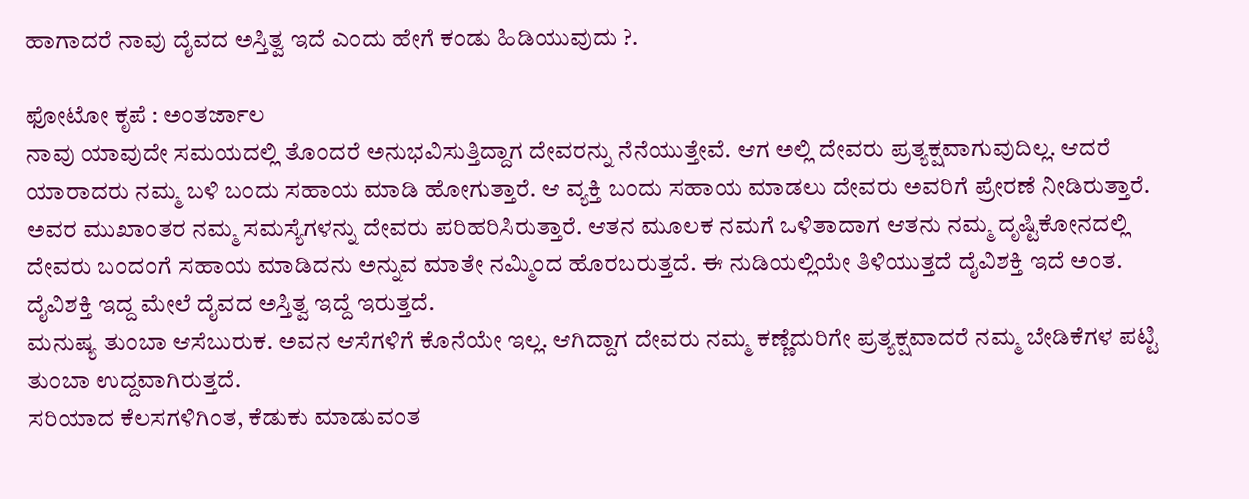ಹಾಗಾದರೆ ನಾವು ದೈವದ ಅಸ್ತಿತ್ವ ಇದೆ ಎಂದು ಹೇಗೆ ಕಂಡು ಹಿಡಿಯುವುದು ?.

ಫೋಟೋ ಕೃಪೆ : ಅಂತರ್ಜಾಲ
ನಾವು ಯಾವುದೇ ಸಮಯದಲ್ಲಿ ತೊಂದರೆ ಅನುಭವಿಸುತ್ತಿದ್ದಾಗ ದೇವರನ್ನು ನೆನೆಯುತ್ತೇವೆ. ಆಗ ಅಲ್ಲಿ ದೇವರು ಪ್ರತ್ಯಕ್ಷವಾಗುವುದಿಲ್ಲ. ಆದರೆ ಯಾರಾದರು ನಮ್ಮ ಬಳಿ ಬಂದು ಸಹಾಯ ಮಾಡಿ ಹೋಗುತ್ತಾರೆ. ಆ ವ್ಯಕ್ತಿ ಬಂದು ಸಹಾಯ ಮಾಡಲು ದೇವರು ಅವರಿಗೆ ಪ್ರೇರಣೆ ನೀಡಿರುತ್ತಾರೆ. ಅವರ ಮುಖಾಂತರ ನಮ್ಮ ಸಮಸ್ಯೆಗಳನ್ನು ದೇವರು ಪರಿಹರಿಸಿರುತ್ತಾರೆ. ಆತನ ಮೂಲಕ ನಮಗೆ ಒಳಿತಾದಾಗ ಆತನು ನಮ್ಮ ದೃಷ್ಟಿಕೋನದಲ್ಲಿ ದೇವರು ಬಂದಂಗೆ ಸಹಾಯ ಮಾಡಿದನು ಅನ್ನುವ ಮಾತೇ ನಮ್ಮಿಂದ ಹೊರಬರುತ್ತದೆ. ಈ ನುಡಿಯಲ್ಲಿಯೇ ತಿಳಿಯುತ್ತದೆ ದೈವಿಶಕ್ತಿ ಇದೆ ಅಂತ. ದೈವಿಶಕ್ತಿ ಇದ್ದ ಮೇಲೆ ದೈವದ ಅಸ್ತಿತ್ವ ಇದ್ದೆ ಇರುತ್ತದೆ.
ಮನುಷ್ಯ ತುಂಬಾ ಆಸೆಬುರುಕ. ಅವನ ಆಸೆಗಳಿಗೆ ಕೊನೆಯೇ ಇಲ್ಲ. ಆಗಿದ್ದಾಗ ದೇವರು ನಮ್ಮ ಕಣ್ಣೆದುರಿಗೇ ಪ್ರತ್ಯಕ್ಷವಾದರೆ ನಮ್ಮ ಬೇಡಿಕೆಗಳ ಪಟ್ಟಿ ತುಂಬಾ ಉದ್ದವಾಗಿರುತ್ತದೆ.
ಸರಿಯಾದ ಕೆಲಸಗಳಿಗಿಂತ, ಕೆಡುಕು ಮಾಡುವಂತ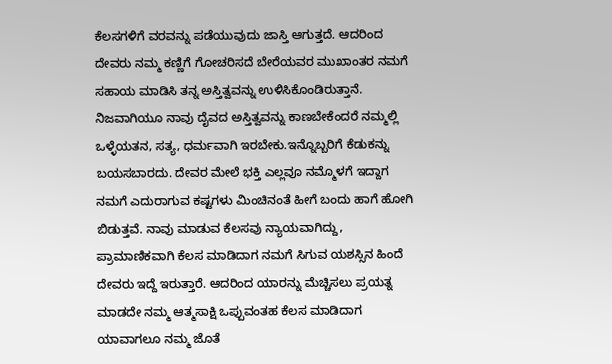ಕೆಲಸಗಳಿಗೆ ವರವನ್ನು ಪಡೆಯುವುದು ಜಾಸ್ತಿ ಆಗುತ್ತದೆ. ಆದರಿಂದ ದೇವರು ನಮ್ಮ ಕಣ್ಣಿಗೆ ಗೋಚರಿಸದೆ ಬೇರೆಯವರ ಮುಖಾಂತರ ನಮಗೆ ಸಹಾಯ ಮಾಡಿಸಿ ತನ್ನ ಅಸ್ತಿತ್ವವನ್ನು ಉಳಿಸಿಕೊಂಡಿರುತ್ತಾನೆ.
ನಿಜವಾಗಿಯೂ ನಾವು ದೈವದ ಅಸ್ತಿತ್ವವನ್ನು ಕಾಣಬೇಕೆಂದರೆ ನಮ್ಮಲ್ಲಿ ಒಳ್ಳೆಯತನ, ಸತ್ಯ, ಧರ್ಮವಾಗಿ ಇರಬೇಕು.ಇನ್ನೊಬ್ಬರಿಗೆ ಕೆಡುಕನ್ನು ಬಯಸಬಾರದು. ದೇವರ ಮೇಲೆ ಭಕ್ತಿ ಎಲ್ಲವೂ ನಮ್ಮೊಳಗೆ ಇದ್ದಾಗ ನಮಗೆ ಎದುರಾಗುವ ಕಷ್ಟಗಳು ಮಿಂಚಿನಂತೆ ಹೀಗೆ ಬಂದು ಹಾಗೆ ಹೋಗಿ ಬಿಡುತ್ತವೆ. ನಾವು ಮಾಡುವ ಕೆಲಸವು ನ್ಯಾಯವಾಗಿದ್ದು, ಪ್ರಾಮಾಣಿಕವಾಗಿ ಕೆಲಸ ಮಾಡಿದಾಗ ನಮಗೆ ಸಿಗುವ ಯಶಸ್ಸಿನ ಹಿಂದೆ ದೇವರು ಇದ್ದೆ ಇರುತ್ತಾರೆ. ಆದರಿಂದ ಯಾರನ್ನು ಮೆಚ್ಚಿಸಲು ಪ್ರಯತ್ನ ಮಾಡದೇ ನಮ್ಮ ಆತ್ಮಸಾಕ್ಷಿ ಒಪ್ಪುವಂತಹ ಕೆಲಸ ಮಾಡಿದಾಗ ಯಾವಾಗಲೂ ನಮ್ಮ ಜೊತೆ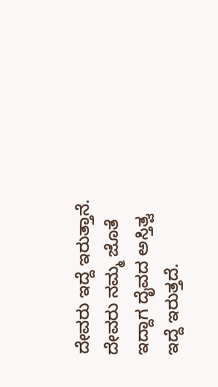ದೇವರು ಇದ್ದೆ ಇರುತ್ತಾನೆ. ದೇವರು ನಮ್ಮ ಜೊತೆ ಇದ್ದಾಗ ದೈವದ ಅಸ್ತಿತ್ವ ಇದ್ದೆ ಇರುತ್ತದೆ.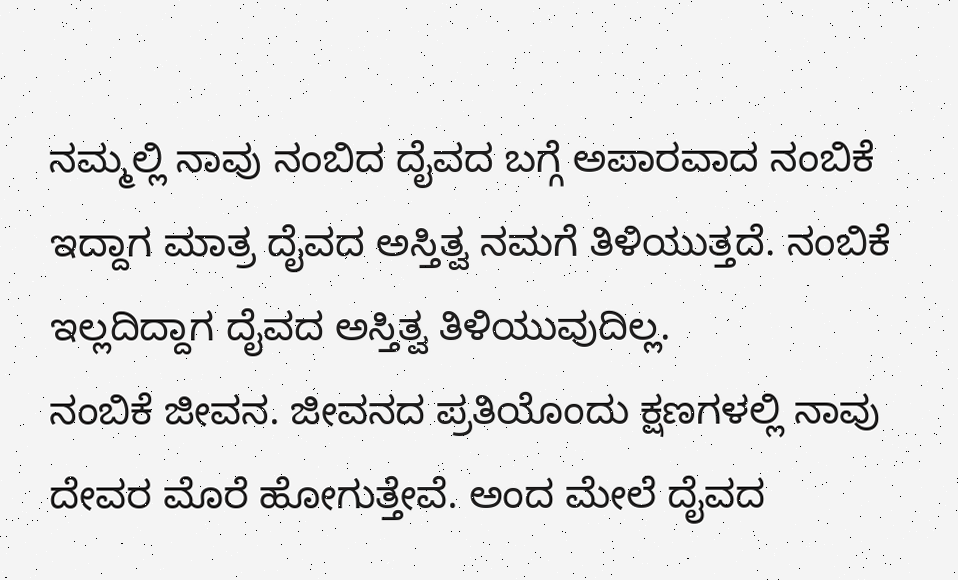ನಮ್ಮಲ್ಲಿ ನಾವು ನಂಬಿದ ದೈವದ ಬಗ್ಗೆ ಅಪಾರವಾದ ನಂಬಿಕೆ ಇದ್ದಾಗ ಮಾತ್ರ ದೈವದ ಅಸ್ತಿತ್ವ ನಮಗೆ ತಿಳಿಯುತ್ತದೆ. ನಂಬಿಕೆ ಇಲ್ಲದಿದ್ದಾಗ ದೈವದ ಅಸ್ತಿತ್ವ ತಿಳಿಯುವುದಿಲ್ಲ.
ನಂಬಿಕೆ ಜೀವನ. ಜೀವನದ ಪ್ರತಿಯೊಂದು ಕ್ಷಣಗಳಲ್ಲಿ ನಾವು ದೇವರ ಮೊರೆ ಹೋಗುತ್ತೇವೆ. ಅಂದ ಮೇಲೆ ದೈವದ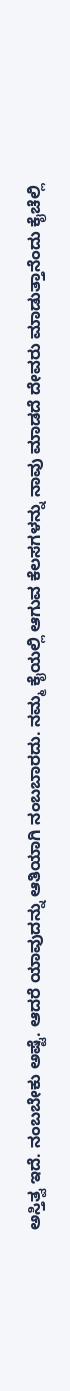ಅಸ್ತಿತ್ವ ಇದೆ. ನಂಬಬೇಕು ಅಷ್ಟೆ. ಆದರೆ ಯಾವುದನ್ನು ಆತಿಯಾಗಿ ನಂಬಬಾರದು. ನಮ್ಮ ಕೈಯಲ್ಲಿ ಆಗುವ ಕೆಲಸಗಳನ್ನು ನಾವು ಮಾಡದೆ ದೇವರು ಮಾಡುತ್ತಾನೆಂದು ಕೈಚೆಲ್ಲಿ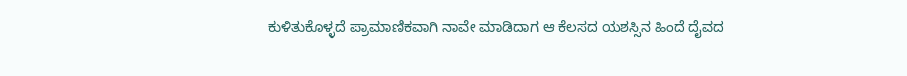ಕುಳಿತುಕೊಳ್ಳದೆ ಪ್ರಾಮಾಣಿಕವಾಗಿ ನಾವೇ ಮಾಡಿದಾಗ ಆ ಕೆಲಸದ ಯಶಸ್ಸಿನ ಹಿಂದೆ ದೈವದ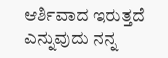ಆರ್ಶಿವಾದ ಇರುತ್ತದೆ ಎನ್ನುವುದು ನನ್ನ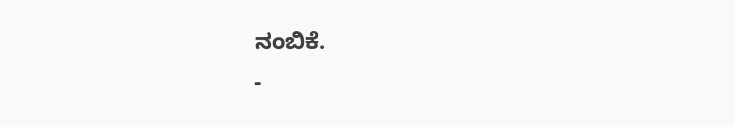ನಂಬಿಕೆ.
-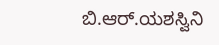ಬಿ.ಆರ್.ಯಶಸ್ವಿನಿ